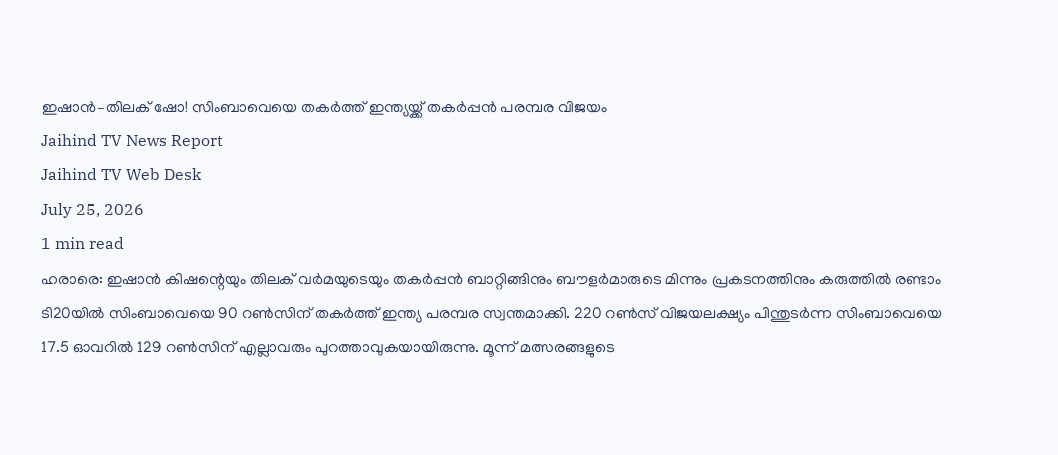ഇഷാൻ–തിലക് ഷോ! സിംബാവെയെ തകർത്ത് ഇന്ത്യയ്ക്ക് തകർപ്പൻ പരമ്പര വിജയം
Jaihind TV News Report
Jaihind TV Web Desk
July 25, 2026
1 min read
ഹരാരെ: ഇഷാൻ കിഷന്റെയും തിലക് വർമയുടെയും തകർപ്പൻ ബാറ്റിങ്ങിനും ബൗളർമാരുടെ മിന്നും പ്രകടനത്തിനും കരുത്തിൽ രണ്ടാം ടി20യിൽ സിംബാവെയെ 90 റൺസിന് തകർത്ത് ഇന്ത്യ പരമ്പര സ്വന്തമാക്കി. 220 റൺസ് വിജയലക്ഷ്യം പിന്തുടർന്ന സിംബാവെയെ 17.5 ഓവറിൽ 129 റൺസിന് എല്ലാവരും പുറത്താവുകയായിരുന്നു. മൂന്ന് മത്സരങ്ങളുടെ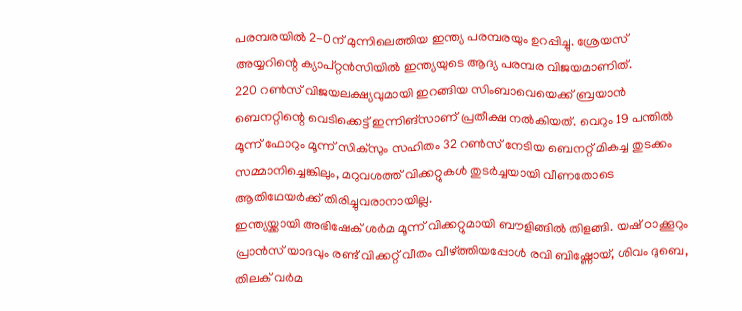പരമ്പരയിൽ 2-0ന് മുന്നിലെത്തിയ ഇന്ത്യ പരമ്പരയും ഉറപ്പിച്ചു. ശ്രേയസ് അയ്യറിന്റെ ക്യാപ്റ്റൻസിയിൽ ഇന്ത്യയുടെ ആദ്യ പരമ്പര വിജയമാണിത്.
220 റൺസ് വിജയലക്ഷ്യവുമായി ഇറങ്ങിയ സിംബാവെയെക്ക് ബ്രയാൻ ബെനറ്റിന്റെ വെടിക്കെട്ട് ഇന്നിങ്സാണ് പ്രതീക്ഷ നൽകിയത്. വെറും 19 പന്തിൽ മൂന്ന് ഫോറും മൂന്ന് സിക്സും സഹിതം 32 റൺസ് നേടിയ ബെനറ്റ് മികച്ച തുടക്കം സമ്മാനിച്ചെങ്കിലും, മറുവശത്ത് വിക്കറ്റുകൾ തുടർച്ചയായി വീണതോടെ ആതിഥേയർക്ക് തിരിച്ചുവരാനായില്ല.
ഇന്ത്യയ്ക്കായി അഭിഷേക് ശർമ മൂന്ന് വിക്കറ്റുമായി ബൗളിങ്ങിൽ തിളങ്ങി. യഷ് ഠാക്കൂറും പ്രാൻസ് യാദവും രണ്ട് വിക്കറ്റ് വീതം വീഴ്ത്തിയപ്പോൾ രവി ബിഷ്ണോയ്, ശിവം ദുബെ, തിലക് വർമ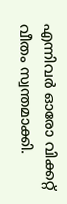എന്നിവർ ഓരോ വിക്കറ്റ് വീതം സ്വന്തമാക്കി.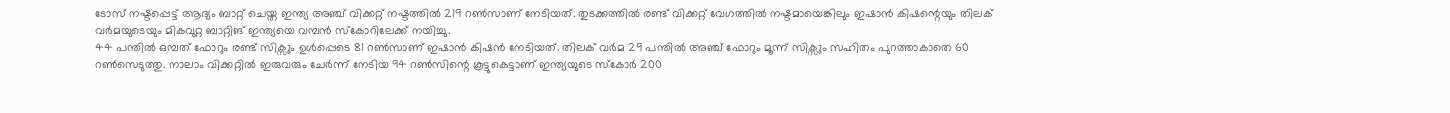ടോസ് നഷ്ടപ്പെട്ട് ആദ്യം ബാറ്റ് ചെയ്ത ഇന്ത്യ അഞ്ച് വിക്കറ്റ് നഷ്ടത്തിൽ 219 റൺസാണ് നേടിയത്. തുടക്കത്തിൽ രണ്ട് വിക്കറ്റ് വേഗത്തിൽ നഷ്ടമായെങ്കിലും ഇഷാൻ കിഷന്റെയും തിലക് വർമയുടെയും മികവുറ്റ ബാറ്റിങ് ഇന്ത്യയെ വമ്പൻ സ്കോറിലേക്ക് നയിച്ചു.
44 പന്തിൽ ഒമ്പത് ഫോറും രണ്ട് സിക്സും ഉൾപ്പെടെ 81 റൺസാണ് ഇഷാൻ കിഷൻ നേടിയത്. തിലക് വർമ 29 പന്തിൽ അഞ്ച് ഫോറും മൂന്ന് സിക്സും സഹിതം പുറത്താകാതെ 60 റൺസെടുത്തു. നാലാം വിക്കറ്റിൽ ഇരുവരും ചേർന്ന് നേടിയ 94 റൺസിന്റെ കൂട്ടുകെട്ടാണ് ഇന്ത്യയുടെ സ്കോർ 200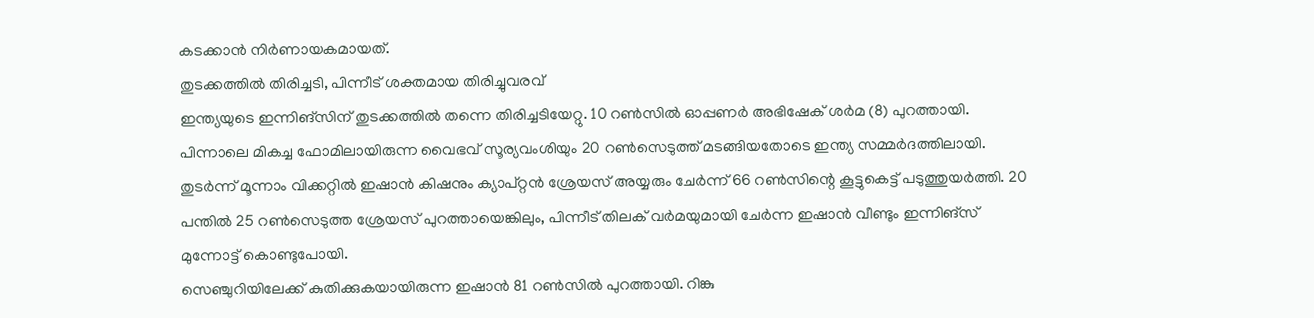കടക്കാൻ നിർണായകമായത്.
തുടക്കത്തിൽ തിരിച്ചടി, പിന്നീട് ശക്തമായ തിരിച്ചുവരവ്
ഇന്ത്യയുടെ ഇന്നിങ്സിന് തുടക്കത്തിൽ തന്നെ തിരിച്ചടിയേറ്റു. 10 റൺസിൽ ഓപ്പണർ അഭിഷേക് ശർമ (8) പുറത്തായി. പിന്നാലെ മികച്ച ഫോമിലായിരുന്ന വൈഭവ് സൂര്യവംശിയും 20 റൺസെടുത്ത് മടങ്ങിയതോടെ ഇന്ത്യ സമ്മർദത്തിലായി.
തുടർന്ന് മൂന്നാം വിക്കറ്റിൽ ഇഷാൻ കിഷനും ക്യാപ്റ്റൻ ശ്രേയസ് അയ്യരും ചേർന്ന് 66 റൺസിന്റെ കൂട്ടുകെട്ട് പടുത്തുയർത്തി. 20 പന്തിൽ 25 റൺസെടുത്ത ശ്രേയസ് പുറത്തായെങ്കിലും, പിന്നീട് തിലക് വർമയുമായി ചേർന്ന ഇഷാൻ വീണ്ടും ഇന്നിങ്സ് മുന്നോട്ട് കൊണ്ടുപോയി.
സെഞ്ചുറിയിലേക്ക് കുതിക്കുകയായിരുന്ന ഇഷാൻ 81 റൺസിൽ പുറത്തായി. റിങ്കു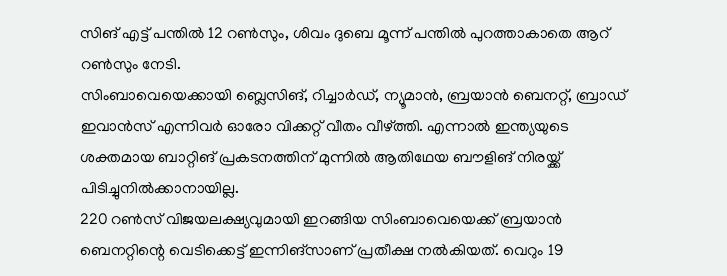സിങ് എട്ട് പന്തിൽ 12 റൺസും, ശിവം ദുബെ മൂന്ന് പന്തിൽ പുറത്താകാതെ ആറ് റൺസും നേടി.
സിംബാവെയെക്കായി ബ്ലെസിങ്, റിച്ചാർഡ്, ന്യൂമാൻ, ബ്രയാൻ ബെനറ്റ്, ബ്രാഡ് ഇവാൻസ് എന്നിവർ ഓരോ വിക്കറ്റ് വീതം വീഴ്ത്തി. എന്നാൽ ഇന്ത്യയുടെ ശക്തമായ ബാറ്റിങ് പ്രകടനത്തിന് മുന്നിൽ ആതിഥേയ ബൗളിങ് നിരയ്ക്ക് പിടിച്ചുനിൽക്കാനായില്ല.
220 റൺസ് വിജയലക്ഷ്യവുമായി ഇറങ്ങിയ സിംബാവെയെക്ക് ബ്രയാൻ ബെനറ്റിന്റെ വെടിക്കെട്ട് ഇന്നിങ്സാണ് പ്രതീക്ഷ നൽകിയത്. വെറും 19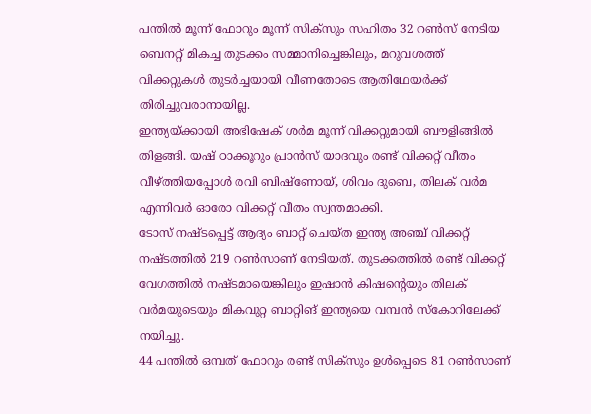പന്തിൽ മൂന്ന് ഫോറും മൂന്ന് സിക്സും സഹിതം 32 റൺസ് നേടിയ ബെനറ്റ് മികച്ച തുടക്കം സമ്മാനിച്ചെങ്കിലും, മറുവശത്ത് വിക്കറ്റുകൾ തുടർച്ചയായി വീണതോടെ ആതിഥേയർക്ക് തിരിച്ചുവരാനായില്ല.
ഇന്ത്യയ്ക്കായി അഭിഷേക് ശർമ മൂന്ന് വിക്കറ്റുമായി ബൗളിങ്ങിൽ തിളങ്ങി. യഷ് ഠാക്കൂറും പ്രാൻസ് യാദവും രണ്ട് വിക്കറ്റ് വീതം വീഴ്ത്തിയപ്പോൾ രവി ബിഷ്ണോയ്, ശിവം ദുബെ, തിലക് വർമ എന്നിവർ ഓരോ വിക്കറ്റ് വീതം സ്വന്തമാക്കി.
ടോസ് നഷ്ടപ്പെട്ട് ആദ്യം ബാറ്റ് ചെയ്ത ഇന്ത്യ അഞ്ച് വിക്കറ്റ് നഷ്ടത്തിൽ 219 റൺസാണ് നേടിയത്. തുടക്കത്തിൽ രണ്ട് വിക്കറ്റ് വേഗത്തിൽ നഷ്ടമായെങ്കിലും ഇഷാൻ കിഷന്റെയും തിലക് വർമയുടെയും മികവുറ്റ ബാറ്റിങ് ഇന്ത്യയെ വമ്പൻ സ്കോറിലേക്ക് നയിച്ചു.
44 പന്തിൽ ഒമ്പത് ഫോറും രണ്ട് സിക്സും ഉൾപ്പെടെ 81 റൺസാണ്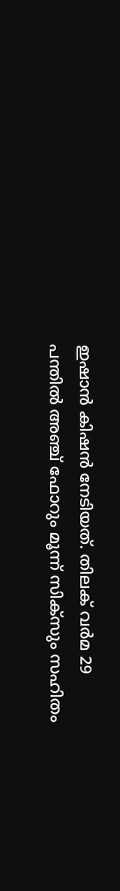ഇഷാൻ കിഷൻ നേടിയത്. തിലക് വർമ 29 പന്തിൽ അഞ്ച് ഫോറും മൂന്ന് സിക്സും സഹിതം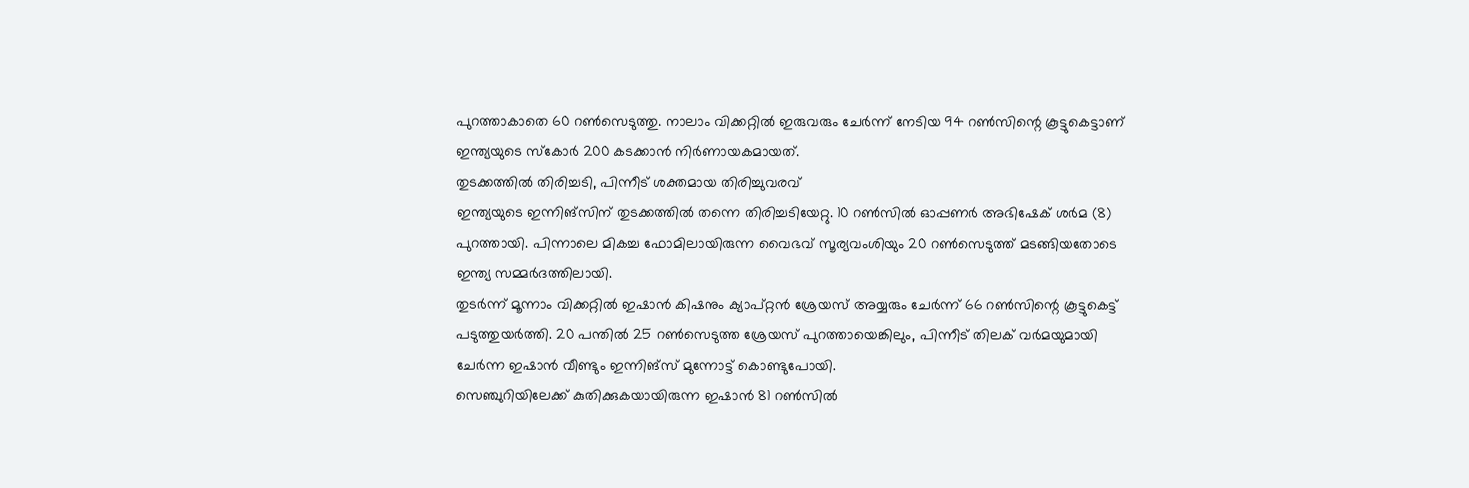പുറത്താകാതെ 60 റൺസെടുത്തു. നാലാം വിക്കറ്റിൽ ഇരുവരും ചേർന്ന് നേടിയ 94 റൺസിന്റെ കൂട്ടുകെട്ടാണ് ഇന്ത്യയുടെ സ്കോർ 200 കടക്കാൻ നിർണായകമായത്.
തുടക്കത്തിൽ തിരിച്ചടി, പിന്നീട് ശക്തമായ തിരിച്ചുവരവ്
ഇന്ത്യയുടെ ഇന്നിങ്സിന് തുടക്കത്തിൽ തന്നെ തിരിച്ചടിയേറ്റു. 10 റൺസിൽ ഓപ്പണർ അഭിഷേക് ശർമ (8) പുറത്തായി. പിന്നാലെ മികച്ച ഫോമിലായിരുന്ന വൈഭവ് സൂര്യവംശിയും 20 റൺസെടുത്ത് മടങ്ങിയതോടെ ഇന്ത്യ സമ്മർദത്തിലായി.
തുടർന്ന് മൂന്നാം വിക്കറ്റിൽ ഇഷാൻ കിഷനും ക്യാപ്റ്റൻ ശ്രേയസ് അയ്യരും ചേർന്ന് 66 റൺസിന്റെ കൂട്ടുകെട്ട് പടുത്തുയർത്തി. 20 പന്തിൽ 25 റൺസെടുത്ത ശ്രേയസ് പുറത്തായെങ്കിലും, പിന്നീട് തിലക് വർമയുമായി ചേർന്ന ഇഷാൻ വീണ്ടും ഇന്നിങ്സ് മുന്നോട്ട് കൊണ്ടുപോയി.
സെഞ്ചുറിയിലേക്ക് കുതിക്കുകയായിരുന്ന ഇഷാൻ 81 റൺസിൽ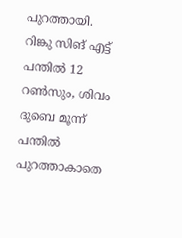പുറത്തായി. റിങ്കു സിങ് എട്ട് പന്തിൽ 12 റൺസും, ശിവം ദുബെ മൂന്ന് പന്തിൽ പുറത്താകാതെ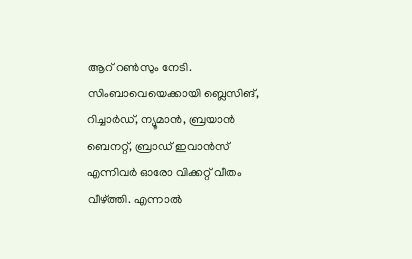ആറ് റൺസും നേടി.
സിംബാവെയെക്കായി ബ്ലെസിങ്, റിച്ചാർഡ്, ന്യൂമാൻ, ബ്രയാൻ ബെനറ്റ്, ബ്രാഡ് ഇവാൻസ് എന്നിവർ ഓരോ വിക്കറ്റ് വീതം വീഴ്ത്തി. എന്നാൽ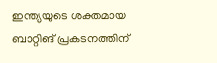ഇന്ത്യയുടെ ശക്തമായ ബാറ്റിങ് പ്രകടനത്തിന്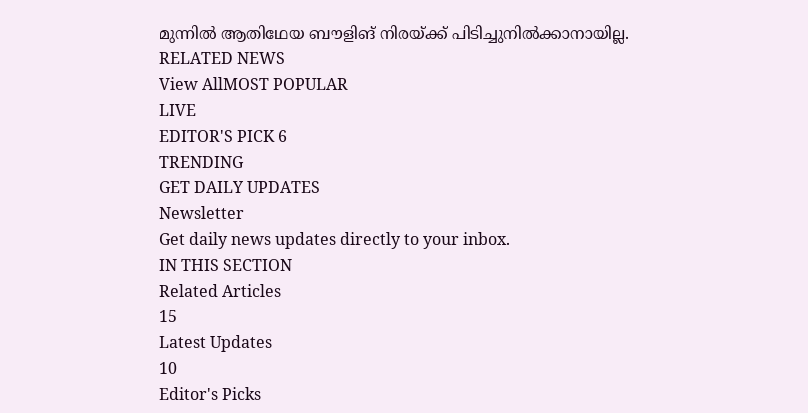മുന്നിൽ ആതിഥേയ ബൗളിങ് നിരയ്ക്ക് പിടിച്ചുനിൽക്കാനായില്ല.
RELATED NEWS
View AllMOST POPULAR
LIVE
EDITOR'S PICK 6
TRENDING
GET DAILY UPDATES
Newsletter
Get daily news updates directly to your inbox.
IN THIS SECTION
Related Articles
15
Latest Updates
10
Editor's Picks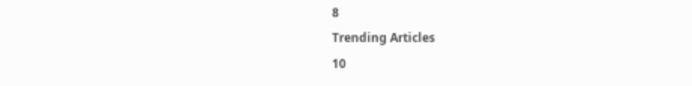8
Trending Articles
10